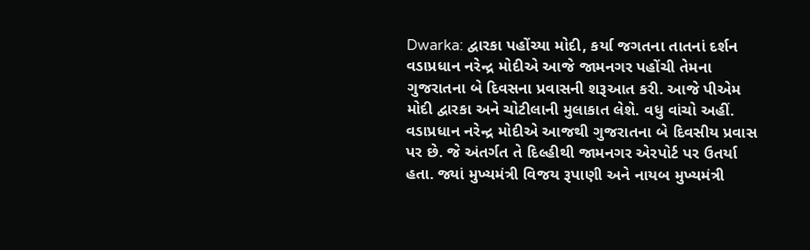Dwarka: દ્વારકા પહોંચ્યા મોદી, કર્યા જગતના તાતનાં દર્શન
વડાપ્રધાન નરેન્દ્ર મોદીએ આજે જામનગર પહોંચી તેમના ગુજરાતના બે દિવસના પ્રવાસની શરૂઆત કરી. આજે પીએમ મોદી દ્વારકા અને ચોટીલાની મુલાકાત લેશે. વધુ વાંચો અહીં.
વડાપ્રધાન નરેન્દ્ર મોદીએ આજથી ગુજરાતના બે દિવસીય પ્રવાસ પર છે. જે અંતર્ગત તે દિલ્હીથી જામનગર એરપોર્ટ પર ઉતર્યા હતા. જ્યાં મુખ્યમંત્રી વિજય રૂપાણી અને નાયબ મુખ્યમંત્રી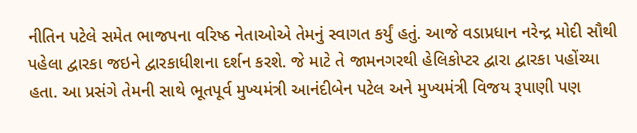નીતિન પટેલે સમેત ભાજપના વરિષ્ઠ નેતાઓએ તેમનું સ્વાગત કર્યું હતું. આજે વડાપ્રધાન નરેન્દ્ર મોદી સૌથી પહેલા દ્વારકા જઇને દ્વારકાધીશના દર્શન કરશે. જે માટે તે જામનગરથી હેલિકોપ્ટર દ્વારા દ્વારકા પહોંચ્યા હતા. આ પ્રસંગે તેમની સાથે ભૂતપૂર્વ મુખ્યમંત્રી આનંદીબેન પટેલ અને મુખ્યમંત્રી વિજય રૂપાણી પણ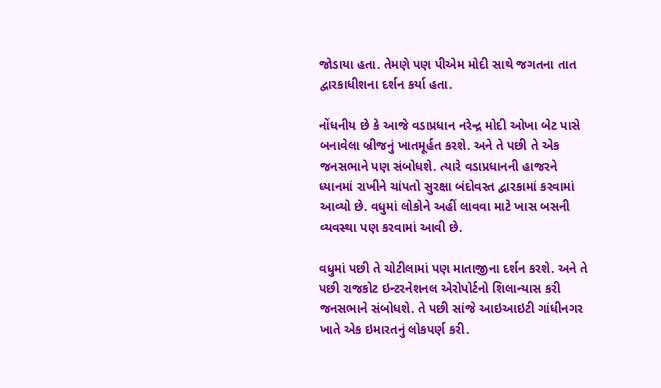જોડાયા હતા. તેમણે પણ પીએમ મોદી સાથે જગતના તાત દ્વારકાધીશના દર્શન કર્યા હતા.

નોંધનીય છે કે આજે વડાપ્રધાન નરેન્દ્ર મોદી ઓખા બેટ પાસે બનાવેલા બ્રીજનું ખાતમૂર્હત કરશે. અને તે પછી તે એક જનસભાને પણ સંબોધશે. ત્યારે વડાપ્રધાનની હાજરને ધ્યાનમાં રાખીને ચાંપતો સુરક્ષા બંદોવસ્ત દ્વારકામાં કરવામાં આવ્યો છે. વધુમાં લોકોને અહીં લાવવા માટે ખાસ બસની વ્યવસ્થા પણ કરવામાં આવી છે.

વધુમાં પછી તે ચોટીલામાં પણ માતાજીના દર્શન કરશે. અને તે પછી રાજકોટ ઇન્ટરનેશનલ એરોપોર્ટનો શિલાન્યાસ કરી જનસભાને સંબોધશે. તે પછી સાંજે આઇઆઇટી ગાંધીનગર ખાતે એક ઇમારતનું લોકપર્ણ કરી.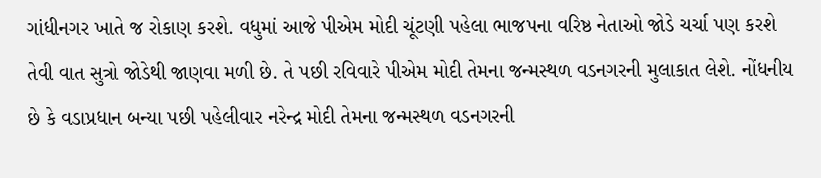ગાંધીનગર ખાતે જ રોકાણ કરશે. વધુમાં આજે પીએમ મોદી ચૂંટણી પહેલા ભાજપના વરિષ્ઠ નેતાઓ જોડે ચર્ચા પણ કરશે તેવી વાત સુત્રો જોડેથી જાણવા મળી છે. તે પછી રવિવારે પીએમ મોદી તેમના જન્મસ્થળ વડનગરની મુલાકાત લેશે. નોંધનીય છે કે વડાપ્રધાન બન્યા પછી પહેલીવાર નરેન્દ્ર મોદી તેમના જન્મસ્થળ વડનગરની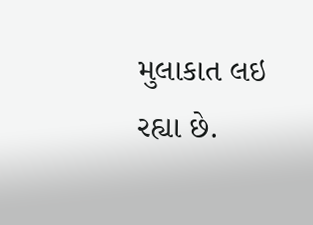મુલાકાત લઇ રહ્યા છે.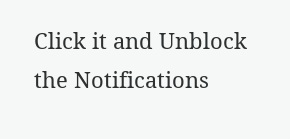Click it and Unblock the Notifications